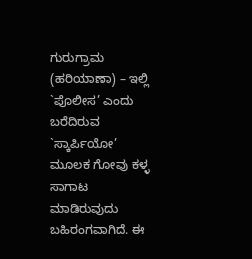ಗುರುಗ್ರಾಮ (ಹರಿಯಾಣಾ) – ಇಲ್ಲಿ `ಪೊಲೀಸ’ ಎಂದು ಬರೆದಿರುವ `ಸ್ಕಾರ್ಪಿಯೋ’ ಮೂಲಕ ಗೋವು ಕಳ್ಳ ಸಾಗಾಟ ಮಾಡಿರುವುದು ಬಹಿರಂಗವಾಗಿದೆ. ಈ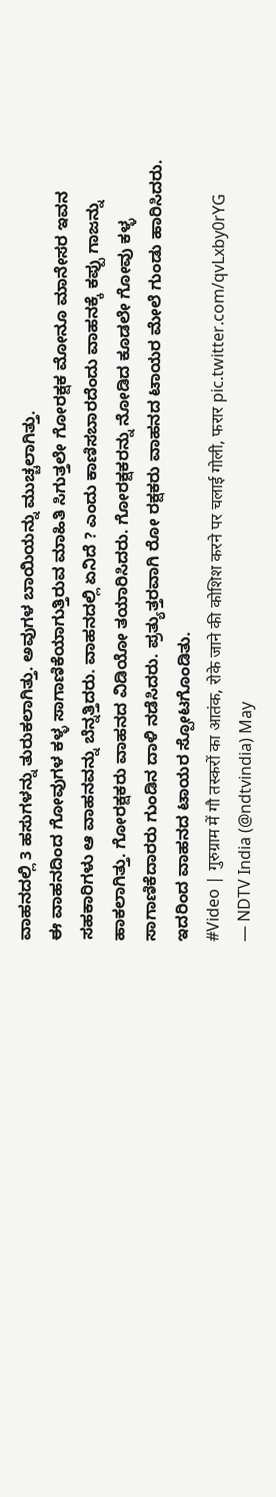ವಾಹನದಲ್ಲಿ 3 ಹಸುಗಳನ್ನು ತುರುಕಲಾಗಿತ್ತು. ಅವುಗಳ ಬಾಯಿಯನ್ನು ಮುಚ್ಚಲಾಗಿತ್ತು.
ಈ ವಾಹನದಿಂದ ಗೋವುಗಳ ಕಳ್ಳ ಸಾಗಾಣಿಕೆಯಾಗುತ್ತಿರುವ ಮಾಹಿತಿ ಸಿಗುತ್ತಲೇ ಗೋರಕ್ಷಕ ಮೋನೂ ಮಾನೇಸರ ಇವನ ಸಹಕಾರಿಗಳು ಆ ವಾಹನವನ್ನು ಬೆನ್ನತ್ತಿದರು. ವಾಹನದಲ್ಲಿ ಏನಿದೆ ? ಎಂದು ಕಾಣಿಸಬಾರದೆಂದು ವಾಹನಕ್ಕೆ ಕಪ್ಪು ಗಾಜನ್ನು ಹಾಕಲಾಗಿತ್ತು. ಗೋರಕ್ಷಕರು ವಾಹನದ ವಿಡಿಯೋ ತಯಾರಿಸಿದರು. ಗೋರಕ್ಷಕರನ್ನು ನೋಡಿದ ಕೂಡಲೇ ಗೋವು ಕಳ್ಳ ಸಾಗಾಣಿಕೆದಾರರು ಗುಂಡಿನ ದಾಳಿ ನಡೆಸಿದರು. ಪ್ರತ್ಯುತ್ತರವಾಗಿ ರೋ ರಕ್ಷಕರು ವಾಹನದ ಟಾಯರ ಮೇಲೆ ಗುಂಡು ಹಾರಿಸಿದರು. ಇದರಿಂದ ವಾಹನದ ಟಾಯರ ಸ್ಪೋಟಗೊಂಡಿತು.
#Video | गुरुग्राम में गौ तस्करों का आतंक, रोके जाने की कोशिश करने पर चलाई गोली, फरार pic.twitter.com/qvLxby0rYG
— NDTV India (@ndtvindia) May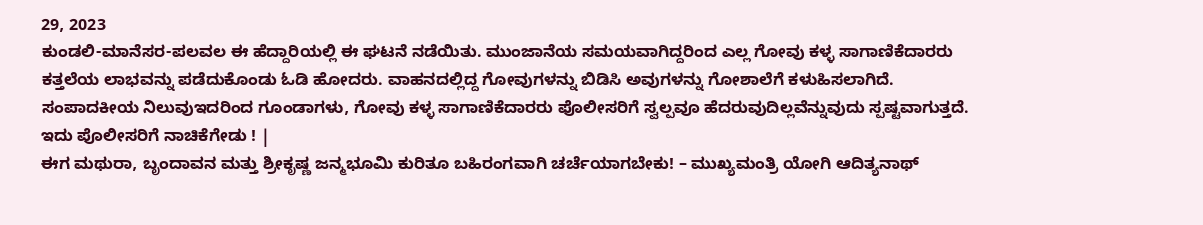29, 2023
ಕುಂಡಲಿ-ಮಾನೆಸರ-ಪಲವಲ ಈ ಹೆದ್ದಾರಿಯಲ್ಲಿ ಈ ಘಟನೆ ನಡೆಯಿತು. ಮುಂಜಾನೆಯ ಸಮಯವಾಗಿದ್ದರಿಂದ ಎಲ್ಲ ಗೋವು ಕಳ್ಳ ಸಾಗಾಣಿಕೆದಾರರು ಕತ್ತಲೆಯ ಲಾಭವನ್ನು ಪಡೆದುಕೊಂಡು ಓಡಿ ಹೋದರು. ವಾಹನದಲ್ಲಿದ್ದ ಗೋವುಗಳನ್ನು ಬಿಡಿಸಿ ಅವುಗಳನ್ನು ಗೋಶಾಲೆಗೆ ಕಳುಹಿಸಲಾಗಿದೆ.
ಸಂಪಾದಕೀಯ ನಿಲುವುಇದರಿಂದ ಗೂಂಡಾಗಳು, ಗೋವು ಕಳ್ಳ ಸಾಗಾಣಿಕೆದಾರರು ಪೊಲೀಸರಿಗೆ ಸ್ವಲ್ಪವೂ ಹೆದರುವುದಿಲ್ಲವೆನ್ನುವುದು ಸ್ಪಷ್ಟವಾಗುತ್ತದೆ. ಇದು ಪೊಲೀಸರಿಗೆ ನಾಚಿಕೆಗೇಡು ! |
ಈಗ ಮಥುರಾ, ಬೃಂದಾವನ ಮತ್ತು ಶ್ರೀಕೃಷ್ಣ ಜನ್ಮಭೂಮಿ ಕುರಿತೂ ಬಹಿರಂಗವಾಗಿ ಚರ್ಚೆಯಾಗಬೇಕು! – ಮುಖ್ಯಮಂತ್ರಿ ಯೋಗಿ ಆದಿತ್ಯನಾಥ್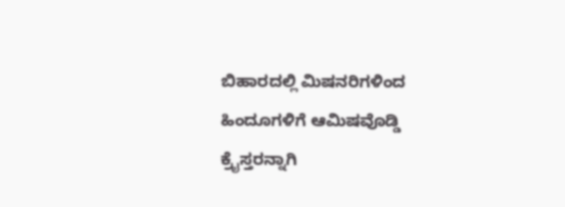ಬಿಹಾರದಲ್ಲಿ ಮಿಷನರಿಗಳಿಂದ ಹಿಂದೂಗಳಿಗೆ ಆಮಿಷವೊಡ್ಡಿ ಕ್ರೈಸ್ತರನ್ನಾಗಿ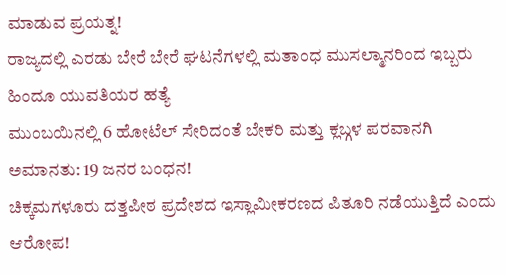ಮಾಡುವ ಪ್ರಯತ್ನ!
ರಾಜ್ಯದಲ್ಲಿ ಎರಡು ಬೇರೆ ಬೇರೆ ಘಟನೆಗಳಲ್ಲಿ ಮತಾಂಧ ಮುಸಲ್ಮಾನರಿಂದ ಇಬ್ಬರು ಹಿಂದೂ ಯುವತಿಯರ ಹತ್ಯೆ
ಮುಂಬಯಿನಲ್ಲಿ 6 ಹೋಟೆಲ್ ಸೇರಿದಂತೆ ಬೇಕರಿ ಮತ್ತು ಕ್ಲಬ್ಗಳ ಪರವಾನಗಿ ಅಮಾನತು: 19 ಜನರ ಬಂಧನ!
ಚಿಕ್ಕಮಗಳೂರು ದತ್ತಪೀಠ ಪ್ರದೇಶದ ಇಸ್ಲಾಮೀಕರಣದ ಪಿತೂರಿ ನಡೆಯುತ್ತಿದೆ ಎಂದು ಆರೋಪ!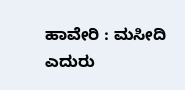ಹಾವೇರಿ : ಮಸೀದಿ ಎದುರು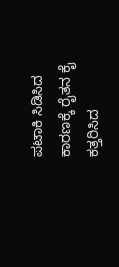ಪಟಾಕಿ ಸಿಡಿಸಿದ ಕಾರಣಕ್ಕೆ ರೈತನ ಕೈ ಕತ್ತರಿಸಿದ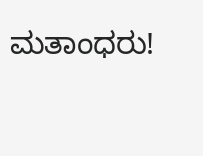ಮತಾಂಧರು!